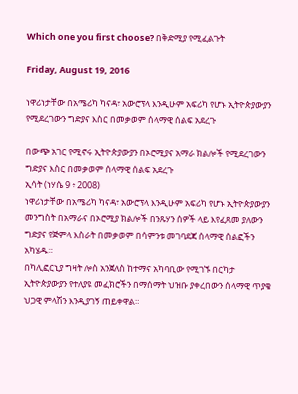Which one you first choose? በቅድሚያ የሚፈልጉት

Friday, August 19, 2016

ነዋሪነታቸው በአሜሪካ ካናዳ፣ አውሮፕላ እንዲሁም አፍሪካ የሆኑ ኢትዮጵያውያን የሚደረገውን ግድያና እስር በመቃወም ሰላማዊ ሰልፍ አደረጉ

በውጭ አገር የሚኖሩ ኢትዮጵያውያን በኦሮሚያና አማራ ክልሎች የሚደረገውን ግድያና እስር በመቃወም ሰላማዊ ሰልፍ አደረጉ
ኢሳት (ነሃሴ 9 ፥ 2008)
ነዋሪነታቸው በአሜሪካ ካናዳ፣ አውሮፕላ እንዲሁም አፍሪካ የሆኑ ኢትዮጵያውያን መንግስት በአማራና በኦሮሚያ ክልሎች በንጹሃን ሰዎች ላይ እየፈጸመ ያለውን ግድያና የጅምላ እስራት በመቃወም በሳምንቱ መገባደጃ ሰላማዊ ሰልፎችን አካሄዱ።
በካሊፎርኒያ ግዛት ሎስ አንጀለስ ከተማና አካባቢው የሚገኙ በርካታ ኢትዮጵያውያን የተለያዩ መፈክሮችን በማሰማት ህዝቡ ያቀረበውን ሰላማዊ ጥያቄ ህጋዊ ምላሽን እንዲያገኝ ጠይቀዋል።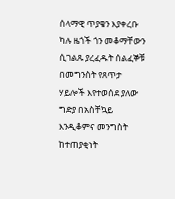ሰላማዊ ጥያቄን እያቀረቡ ካሉ ዜጎች ጎን መቆማቸውን ሲገልጹ ያረፈዱት ሰልፈኞቹ በመግንስት የጸጥታ ሃይሎች እየተወሰደ ያለው ግድያ በአስቸኳይ እንዲቆምና መንግስት ከተጠያቂነት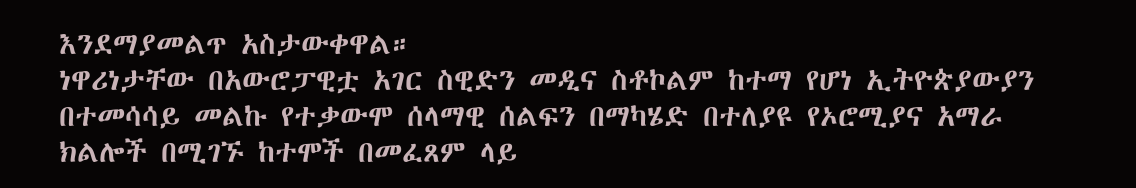እንደማያመልጥ አስታውቀዋል።
ነዋሪነታቸው በአውሮፓዊቷ አገር ስዊድን መዲና ስቶኮልም ከተማ የሆነ ኢትዮጵያውያን በተመሳሳይ መልኩ የተቃውሞ ሰላማዊ ሰልፍን በማካሄድ በተለያዩ የኦሮሚያና አማራ ክልሎች በሚገኙ ከተሞች በመፈጸም ላይ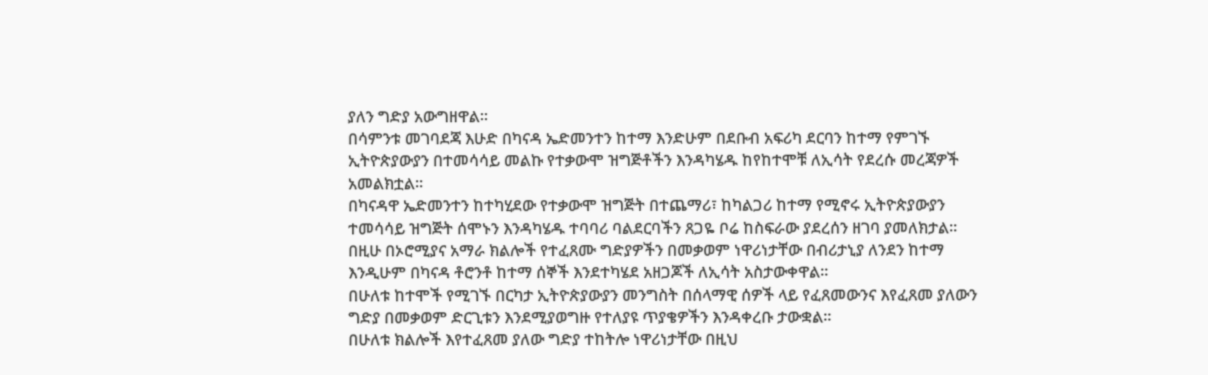ያለን ግድያ አውግዘዋል።
በሳምንቱ መገባደጃ እሁድ በካናዳ ኤድመንተን ከተማ እንድሁም በደቡብ አፍሪካ ደርባን ከተማ የምገኙ ኢትዮጵያውያን በተመሳሳይ መልኩ የተቃውሞ ዝግጅቶችን እንዳካሄዱ ከየከተሞቹ ለኢሳት የደረሱ መረጃዎች አመልክቷል።
በካናዳዋ ኤድመንተን ከተካሂደው የተቃውሞ ዝግጅት በተጨማሪ፣ ከካልጋሪ ከተማ የሚኖሩ ኢትዮጵያውያን ተመሳሳይ ዝግጅት ሰሞኑን እንዳካሄዱ ተባባሪ ባልደርባችን ጸጋዬ ቦሬ ከስፍራው ያደረሰን ዘገባ ያመለክታል።
በዚሁ በኦሮሚያና አማራ ክልሎች የተፈጸሙ ግድያዎችን በመቃወም ነዋሪነታቸው በብሪታኒያ ለንደን ከተማ እንዲሁም በካናዳ ቶሮንቶ ከተማ ሰኞች እንደተካሄደ አዘጋጆች ለኢሳት አስታውቀዋል።
በሁለቱ ከተሞች የሚገኙ በርካታ ኢትዮጵያውያን መንግስት በሰላማዊ ሰዎች ላይ የፈጸመውንና እየፈጸመ ያለውን ግድያ በመቃወም ድርጊቱን እንደሚያወግዙ የተለያዩ ጥያቄዎችን እንዳቀረቡ ታውቋል።
በሁለቱ ክልሎች እየተፈጸመ ያለው ግድያ ተከትሎ ነዋሪነታቸው በዚህ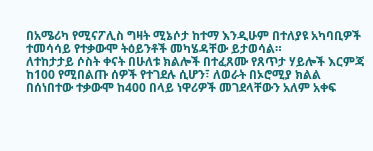በአሜሪካ የሚናፖሊስ ግዛት ሚኔሶታ ከተማ እንዲሁም በተለያዩ አካባቢዎች ተመሳሳይ የተቃውሞ ትዕይንቶች መካሄዳቸው ይታወሳል።
ለተከታታይ ሶስት ቀናት በሁለቱ ክልሎች በተፈጸሙ የጸጥታ ሃይሎች እርምጃ ከ100 የሚበልጡ ሰዎች የተገደሉ ሲሆን፣ ለወራት በኦሮሚያ ክልል በሰነበተው ተቃውሞ ከ400 በላይ ነዋሪዎች መገደላቸውን አለም አቀፍ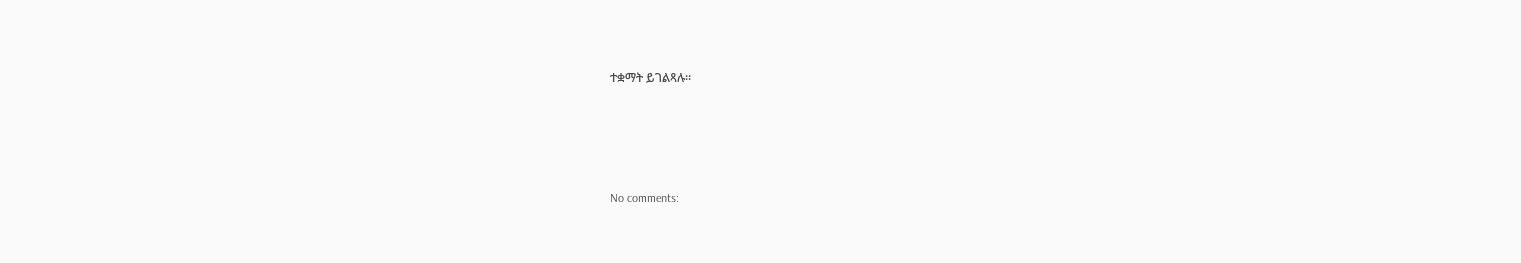ተቋማት ይገልጻሉ።




No comments: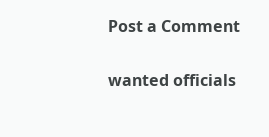Post a Comment

wanted officials